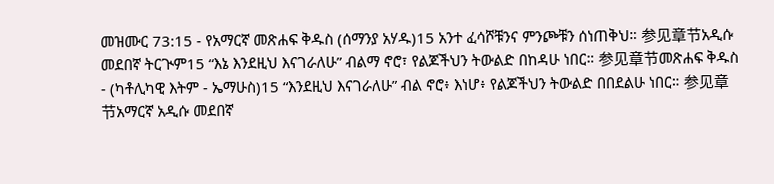መዝሙር 73:15 - የአማርኛ መጽሐፍ ቅዱስ (ሰማንያ አሃዱ)15 አንተ ፈሳሾቹንና ምንጮቹን ሰነጠቅህ። 参见章节አዲሱ መደበኛ ትርጒም15 “እኔ እንደዚህ እናገራለሁ” ብልማ ኖሮ፣ የልጆችህን ትውልድ በከዳሁ ነበር። 参见章节መጽሐፍ ቅዱስ - (ካቶሊካዊ እትም - ኤማሁስ)15 “እንደዚህ እናገራለሁ” ብል ኖሮ፥ እነሆ፥ የልጆችህን ትውልድ በበደልሁ ነበር። 参见章节አማርኛ አዲሱ መደበኛ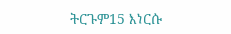ትርጉም15 እነርሱ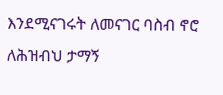እንደሚናገሩት ለመናገር ባስብ ኖሮ ለሕዝብህ ታማኝ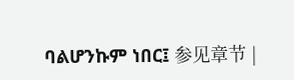ባልሆንኩም ነበር፤ 参见章节 |